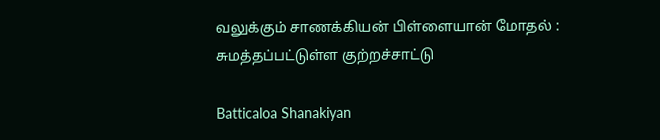வலுக்கும் சாணக்கியன் பிள்ளையான் மோதல் : சுமத்தப்பட்டுள்ள குற்றச்சாட்டு

Batticaloa Shanakiyan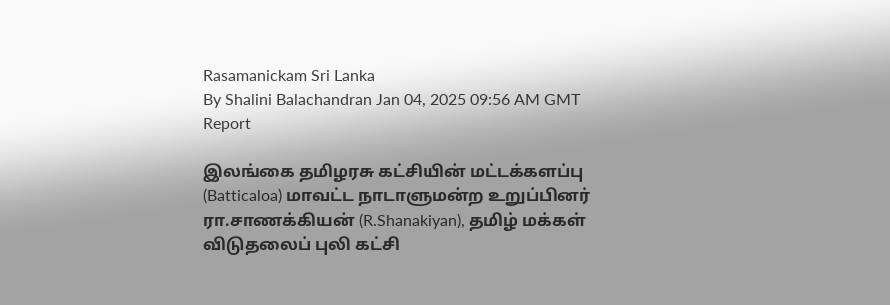Rasamanickam Sri Lanka
By Shalini Balachandran Jan 04, 2025 09:56 AM GMT
Report

இலங்கை தமிழரசு கட்சியின் மட்டக்களப்பு (Batticaloa) மாவட்ட நாடாளுமன்ற உறுப்பினர் ரா.சாணக்கியன் (R.Shanakiyan), தமிழ் மக்கள் விடுதலைப் புலி கட்சி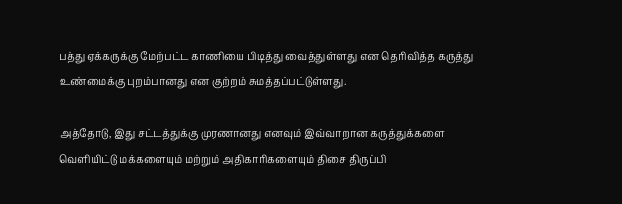பத்து ஏக்கருக்கு மேற்பட்ட காணியை பிடித்து வைத்துள்ளது என தெரிவித்த கருத்து உண்மைக்கு புறம்பானது என குற்றம் சுமத்தப்பட்டுள்ளது.

அத்தோடு, இது சட்டத்துக்கு முரணானது எனவும் இவ்வாறான கருத்துக்களை வெளியிட்டு மக்களையும் மற்றும் அதிகாரிகளையும் திசை திருப்பி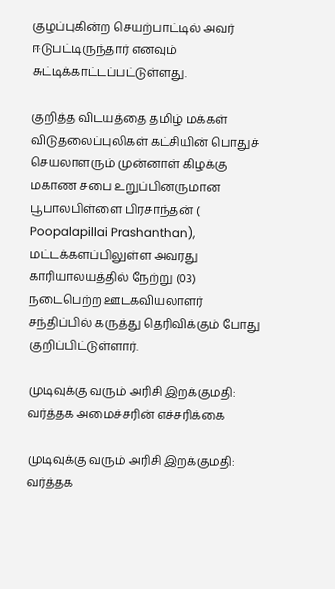குழப்புகின்ற செயற்பாட்டில் அவர்  ஈடுபட்டிருந்தார் எனவும் சுட்டிக்காட்டப்பட்டுள்ளது.

குறித்த விடயத்தை தமிழ் மக்கள் விடுதலைப்புலிகள் கட்சியின் பொதுச் செயலாளரும் முன்னாள் கிழக்கு மகாண சபை உறுப்பினருமான பூபாலபிள்ளை பிரசாந்தன் ( Poopalapillai Prashanthan), மட்டக்களப்பிலுள்ள அவரது காரியாலயத்தில் நேற்று (03) நடைபெற்ற ஊடகவியலாளர் சந்திப்பில் கருத்து தெரிவிக்கும் போது குறிப்பிட்டுள்ளார்.

முடிவுக்கு வரும் அரிசி இறக்குமதி: வர்த்தக அமைச்சரின் எச்சரிக்கை

முடிவுக்கு வரும் அரிசி இறக்குமதி: வர்த்தக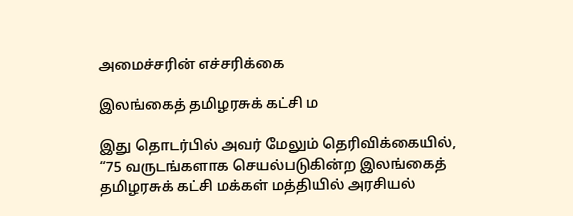அமைச்சரின் எச்சரிக்கை

இலங்கைத் தமிழரசுக் கட்சி ம

இது தொடர்பில் அவர் மேலும் தெரிவிக்கையில், “75 வருடங்களாக செயல்படுகின்ற இலங்கைத் தமிழரசுக் கட்சி மக்கள் மத்தியில் அரசியல்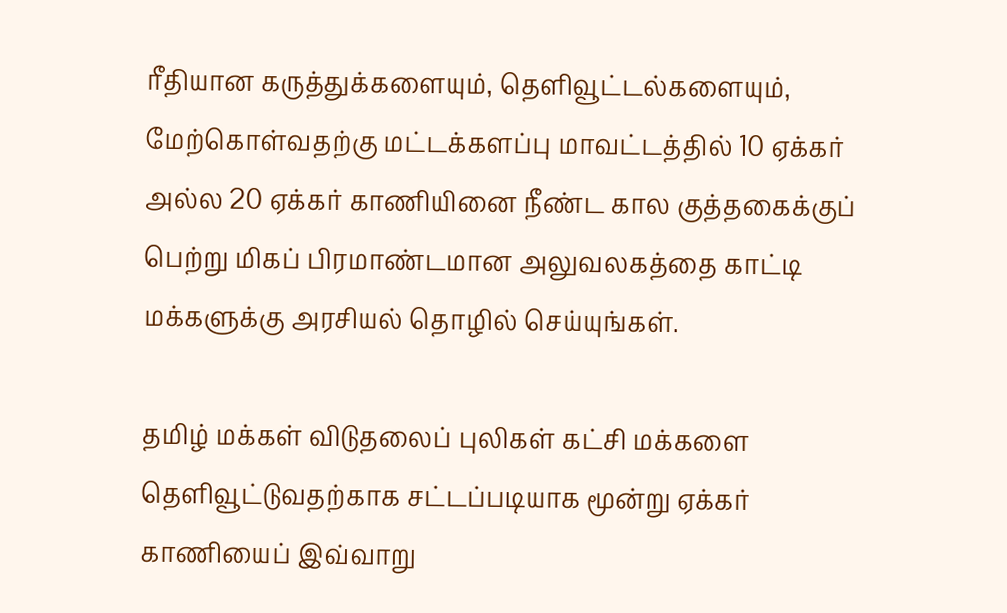ரீதியான கருத்துக்களையும், தெளிவூட்டல்களையும், மேற்கொள்வதற்கு மட்டக்களப்பு மாவட்டத்தில் 10 ஏக்கர் அல்ல 20 ஏக்கர் காணியினை நீண்ட கால குத்தகைக்குப் பெற்று மிகப் பிரமாண்டமான அலுவலகத்தை காட்டி மக்களுக்கு அரசியல் தொழில் செய்யுங்கள்.

தமிழ் மக்கள் விடுதலைப் புலிகள் கட்சி மக்களை தெளிவூட்டுவதற்காக சட்டப்படியாக மூன்று ஏக்கர் காணியைப் இவ்வாறு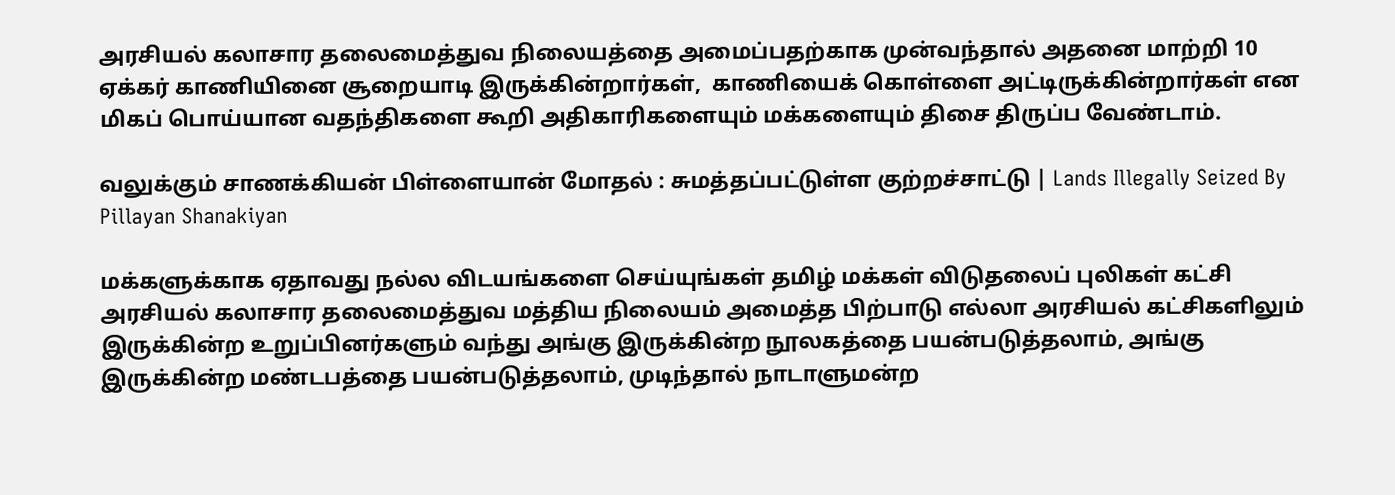அரசியல் கலாசார தலைமைத்துவ நிலையத்தை அமைப்பதற்காக முன்வந்தால் அதனை மாற்றி 10 ஏக்கர் காணியினை சூறையாடி இருக்கின்றார்கள்,  காணியைக் கொள்ளை அட்டிருக்கின்றார்கள் என மிகப் பொய்யான வதந்திகளை கூறி அதிகாரிகளையும் மக்களையும் திசை திருப்ப வேண்டாம்.

வலுக்கும் சாணக்கியன் பிள்ளையான் மோதல் : சுமத்தப்பட்டுள்ள குற்றச்சாட்டு | Lands Illegally Seized By Pillayan Shanakiyan

மக்களுக்காக ஏதாவது நல்ல விடயங்களை செய்யுங்கள் தமிழ் மக்கள் விடுதலைப் புலிகள் கட்சி அரசியல் கலாசார தலைமைத்துவ மத்திய நிலையம் அமைத்த பிற்பாடு எல்லா அரசியல் கட்சிகளிலும் இருக்கின்ற உறுப்பினர்களும் வந்து அங்கு இருக்கின்ற நூலகத்தை பயன்படுத்தலாம், அங்கு இருக்கின்ற மண்டபத்தை பயன்படுத்தலாம், முடிந்தால் நாடாளுமன்ற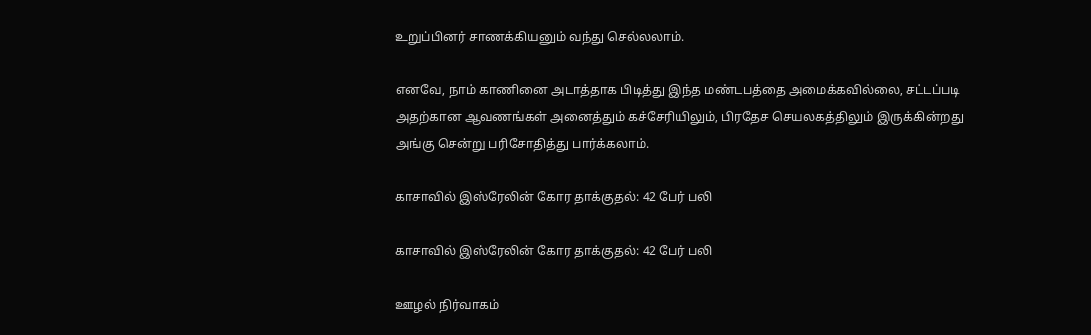உறுப்பினர் சாணக்கியனும் வந்து செல்லலாம்.

எனவே, நாம் காணினை அடாத்தாக பிடித்து இந்த மண்டபத்தை அமைக்கவில்லை, சட்டப்படி அதற்கான ஆவணங்கள் அனைத்தும் கச்சேரியிலும், பிரதேச செயலகத்திலும் இருக்கின்றது அங்கு சென்று பரிசோதித்து பார்க்கலாம்.

காசாவில் இஸ்ரேலின் கோர தாக்குதல்: 42 பேர் பலி

காசாவில் இஸ்ரேலின் கோர தாக்குதல்: 42 பேர் பலி

ஊழல் நிர்வாகம்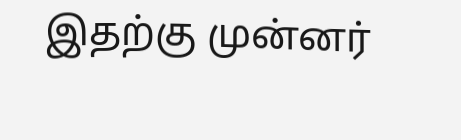இதற்கு முன்னர்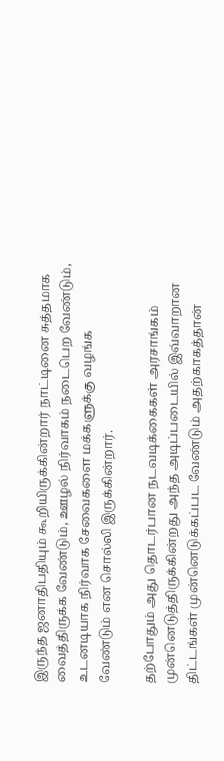இருந்த ஜனாதிபதியும் கூறியிருக்கின்றார் நாட்டினை சுத்தமாக வைத்திருக்க வேண்டும், ஊழல் நிர்வாகம் நடைபெற வேண்டும், உடனடியாக நிர்வாக சேவைகளை மக்களுக்கு வழங்க வேண்டும் என சொல்லி இருக்கின்றார்.

தற்போதும் அது தொடர்பான நடவடிக்கைகள் அரசாங்கம் முன்னெடுத்திருக்கின்றது அந்த அடிப்படையில் இவ்வாறான திட்டங்கள் முன்னெடுக்கப்பட வேண்டும் அதற்காகத்தான்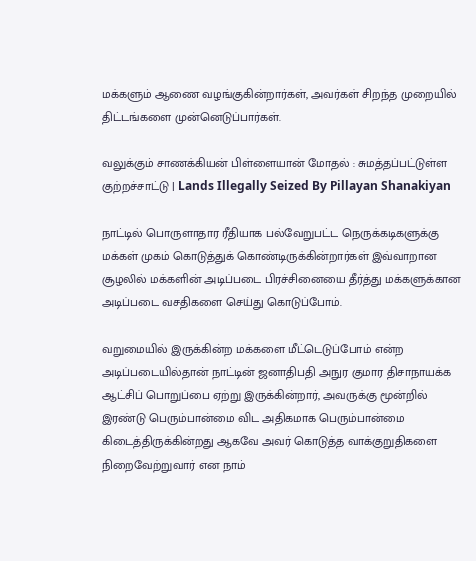மக்களும் ஆணை வழங்குகின்றார்கள், அவர்கள் சிறந்த முறையில் திட்டங்களை முன்னெடுப்பார்கள்.

வலுக்கும் சாணக்கியன் பிள்ளையான் மோதல் : சுமத்தப்பட்டுள்ள குற்றச்சாட்டு | Lands Illegally Seized By Pillayan Shanakiyan

நாட்டில் பொருளாதார ரீதியாக பல்வேறுபட்ட நெருக்கடிகளுக்கு மக்கள் முகம் கொடுத்துக் கொண்டிருக்கின்றார்கள் இவ்வாறான சூழலில் மக்களின் அடிப்படை பிரச்சினையை தீர்த்து மக்களுக்கான அடிப்படை வசதிகளை செய்து கொடுப்போம்.

வறுமையில் இருக்கின்ற மக்களை மீட்டெடுப்போம் என்ற அடிப்படையில்தான் நாட்டின் ஜனாதிபதி அநுர குமார திசாநாயக்க ஆட்சிப் பொறுப்பை ஏற்று இருக்கின்றார், அவருக்கு மூன்றில் இரண்டு பெரும்பான்மை விட அதிகமாக பெரும்பான்மை கிடைத்திருக்கின்றது ஆகவே அவர் கொடுத்த வாக்குறுதிகளை நிறைவேற்றுவார் என நாம்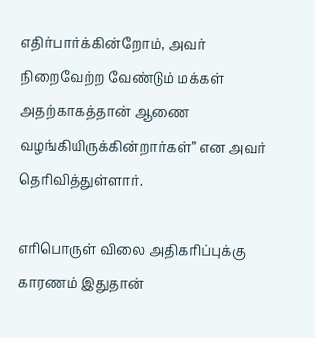எதிர்பார்க்கின்றோம், அவர் நிறைவேற்ற வேண்டும் மக்கள் அதற்காகத்தான் ஆணை வழங்கியிருக்கின்றார்கள்” என அவர் தெரிவித்துள்ளார்.

எரிபொருள் விலை அதிகரிப்புக்கு காரணம் இதுதான்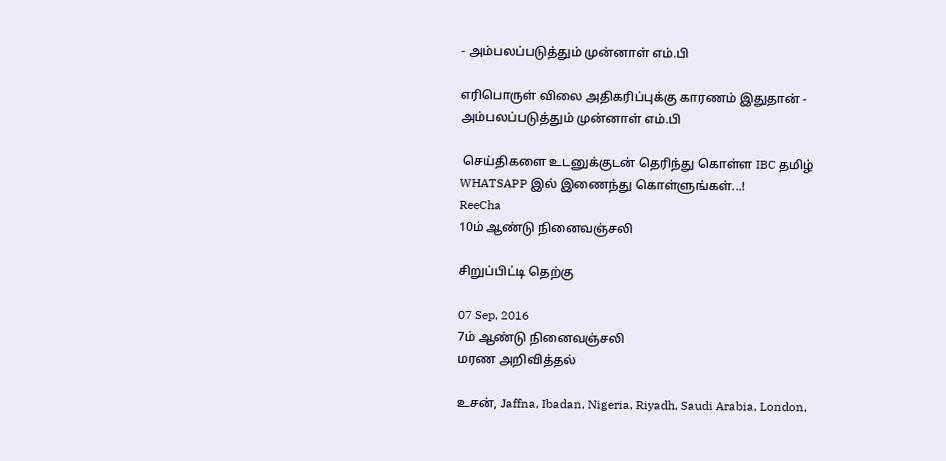- அம்பலப்படுத்தும் முன்னாள் எம்.பி

எரிபொருள் விலை அதிகரிப்புக்கு காரணம் இதுதான் - அம்பலப்படுத்தும் முன்னாள் எம்.பி

 செய்திகளை உடனுக்குடன் தெரிந்து கொள்ள IBC தமிழ் WHATSAPP இல் இணைந்து கொள்ளுங்கள்...!
ReeCha
10ம் ஆண்டு நினைவஞ்சலி

சிறுப்பிட்டி தெற்கு

07 Sep, 2016
7ம் ஆண்டு நினைவஞ்சலி
மரண அறிவித்தல்

உசன், Jaffna, Ibadan, Nigeria, Riyadh, Saudi Arabia, London,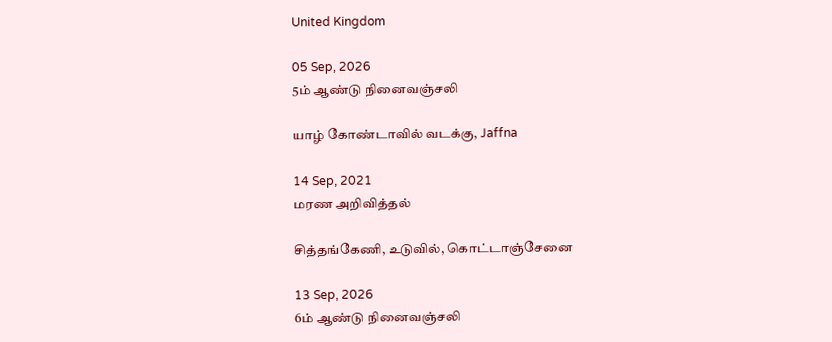United Kingdom

05 Sep, 2026
5ம் ஆண்டு நினைவஞ்சலி

யாழ் கோண்டாவில் வடக்கு, Jaffna

14 Sep, 2021
மரண அறிவித்தல்

சித்தங்கேணி, உடுவில், கொட்டாஞ்சேனை

13 Sep, 2026
6ம் ஆண்டு நினைவஞ்சலி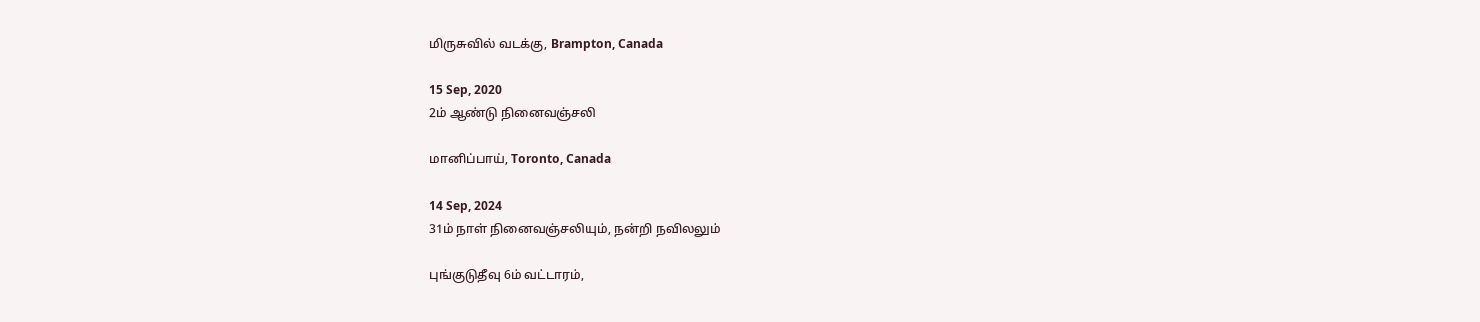மிருசுவில் வடக்கு, Brampton, Canada

15 Sep, 2020
2ம் ஆண்டு நினைவஞ்சலி

மானிப்பாய், Toronto, Canada

14 Sep, 2024
31ம் நாள் நினைவஞ்சலியும், நன்றி நவிலலும்

புங்குடுதீவு 6ம் வட்டாரம்,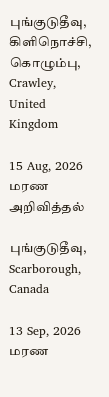புங்குடுதீவு, கிளிநொச்சி, கொழும்பு, Crawley, United Kingdom

15 Aug, 2026
மரண அறிவித்தல்

புங்குடுதீவு, Scarborough, Canada

13 Sep, 2026
மரண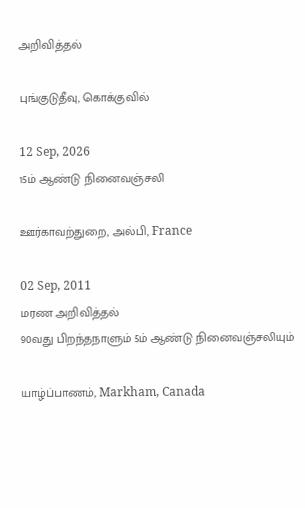அறிவித்தல்

புங்குடுதீவு, கொக்குவில்

12 Sep, 2026
15ம் ஆண்டு நினைவஞ்சலி

ஊர்காவற்துறை, அல்பி, France

02 Sep, 2011
மரண அறிவித்தல்
90வது பிறந்தநாளும் 5ம் ஆண்டு நினைவஞ்சலியும்

யாழ்ப்பாணம், Markham, Canada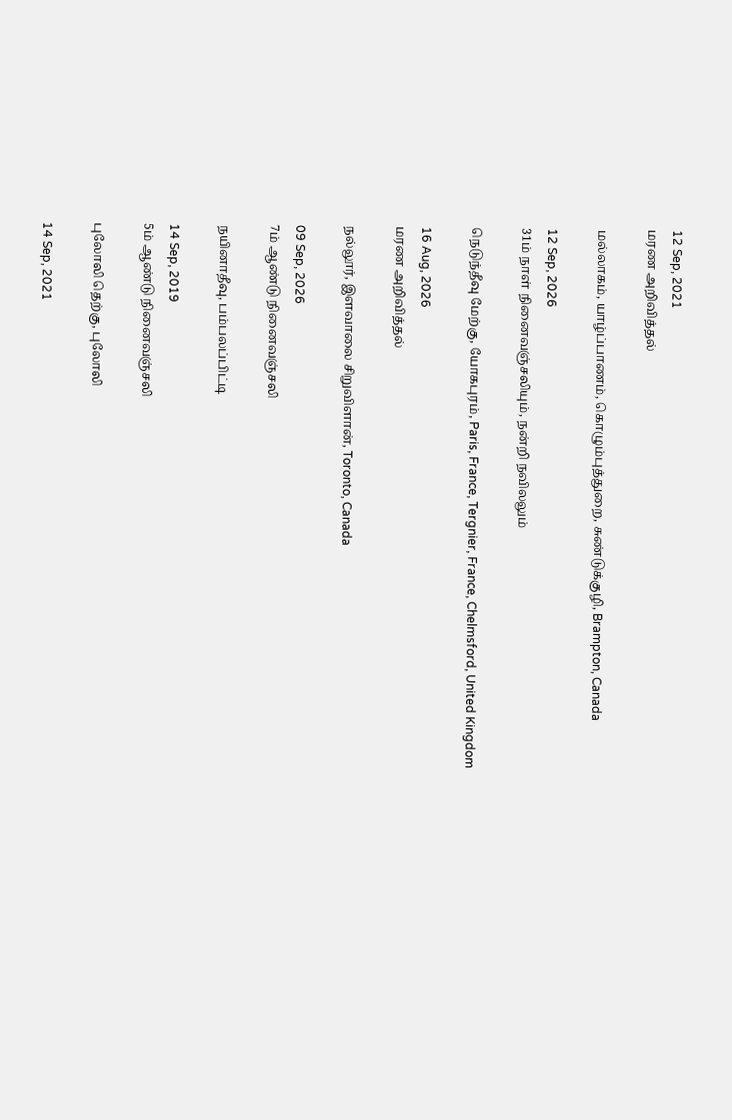12 Sep, 2021
மரண அறிவித்தல்

மல்லாகம், யாழ்ப்பாணம், கொழும்புத்துறை, சுண்டுக்குழி, Brampton, Canada

12 Sep, 2026
31ம் நாள் நினைவஞ்சலியும், நன்றி நவிலலும்

நெடுந்தீவு மேற்கு, யோகபுரம், Paris, France, Tergnier, France, Chelmsford, United Kingdom

16 Aug, 2026
மரண அறிவித்தல்

நல்லூர், இளவாலை சிறுவிளான், Toronto, Canada

09 Sep, 2026
7ம் ஆண்டு நினைவஞ்சலி

நயினாதீவு, பம்பலப்பிட்டி

14 Sep, 2019
5ம் ஆண்டு நினைவஞ்சலி

புலோலி தெற்கு, புலோலி

14 Sep, 2021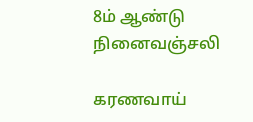8ம் ஆண்டு நினைவஞ்சலி

கரணவாய்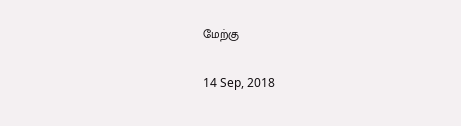மேற்கு

14 Sep, 2018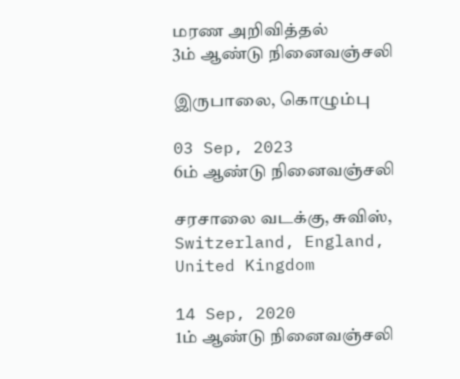மரண அறிவித்தல்
3ம் ஆண்டு நினைவஞ்சலி

இருபாலை, கொழும்பு

03 Sep, 2023
6ம் ஆண்டு நினைவஞ்சலி

சரசாலை வடக்கு, சுவிஸ், Switzerland, England, United Kingdom

14 Sep, 2020
1ம் ஆண்டு நினைவஞ்சலி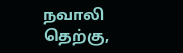நவாலி தெற்கு,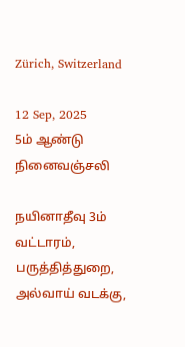Zürich, Switzerland

12 Sep, 2025
5ம் ஆண்டு நினைவஞ்சலி

நயினாதீவு 3ம் வட்டாரம், பருத்தித்துறை, அல்வாய் வடக்கு,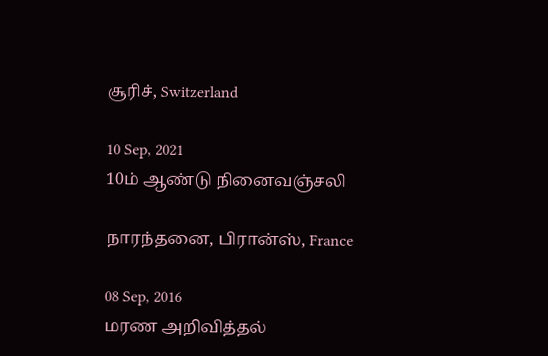சூரிச், Switzerland

10 Sep, 2021
10ம் ஆண்டு நினைவஞ்சலி

நாரந்தனை, பிரான்ஸ், France

08 Sep, 2016
மரண அறிவித்தல்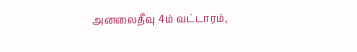அனலைதீவு 4ம் வட்டாரம்,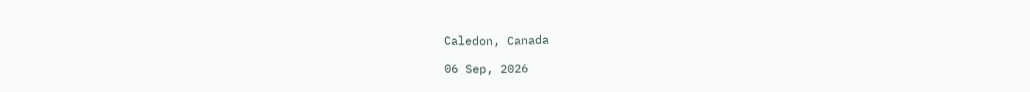Caledon, Canada

06 Sep, 2026